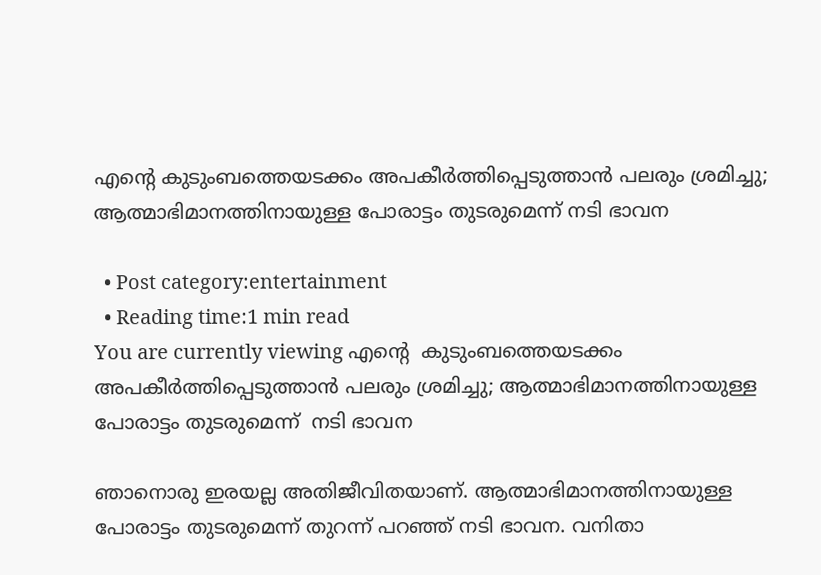എൻ്റെ കുടുംബത്തെയടക്കം അപകീര്‍ത്തിപ്പെടുത്താന്‍ പലരും ശ്രമിച്ചു; ആത്മാഭിമാനത്തിനായുള്ള പോരാട്ടം തുടരുമെന്ന് നടി ഭാവന

  • Post category:entertainment
  • Reading time:1 min read
You are currently viewing എൻ്റെ  കുടുംബത്തെയടക്കം അപകീര്‍ത്തിപ്പെടുത്താന്‍ പലരും ശ്രമിച്ചു; ആത്മാഭിമാനത്തിനായുള്ള പോരാട്ടം തുടരുമെന്ന്  നടി ഭാവന

ഞാനൊരു ഇരയല്ല അതിജീവിതയാണ്. ആത്മാഭിമാനത്തിനായുള്ള പോരാട്ടം തുടരുമെന്ന് തുറന്ന് പറഞ്ഞ് നടി ഭാവന. വനിതാ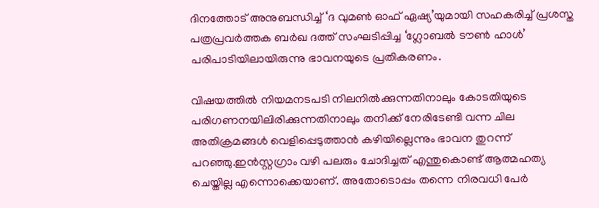ദിനത്തോട് അനുബന്ധിച്ച് ‘ദ വുമൺ ഓഫ് ഏഷ്യ’യുമായി സഹകരിച്ച് പ്രശസ്ത പത്രപ്രവർത്തക ബർഖ ദത്ത് സംഘടിപ്പിച്ച ‘ഗ്ലോബൽ ടൗൺ ഹാൾ’ പരിപാടിയിലായിരുന്നു ഭാവനയുടെ പ്രതികരണം.

വിഷയത്തിൽ നിയമനടപടി നിലനിൽക്കുന്നതിനാലും കോടതിയുടെ പരിഗണനയിലിരിക്കുന്നതിനാലും തനിക്ക് നേരിടേണ്ടി വന്ന ചില അതിക്രമങ്ങൾ വെളിപ്പെടുത്താൻ കഴിയില്ലെന്നും ഭാവന തുറന്ന് പറഞ്ഞു.ഇന്‍സ്റ്റഗ്രാം വഴി പലരും ചോദിച്ചത് എന്തുകൊണ്ട് ആത്മഹത്യ ചെയ്തില്ല എന്നൊക്കെയാണ്. അതോടൊപ്പം തന്നെ നിരവധി പേര്‍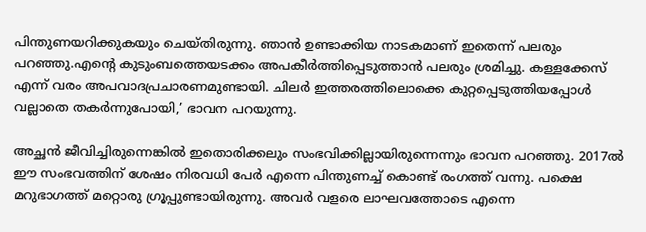പിന്തുണയറിക്കുകയും ചെയ്തിരുന്നു. ഞാന്‍ ഉണ്ടാക്കിയ നാടകമാണ് ഇതെന്ന് പലരും പറഞ്ഞു.എൻ്റെ കുടുംബത്തെയടക്കം അപകീര്‍ത്തിപ്പെടുത്താന്‍ പലരും ശ്രമിച്ചു. കള്ളക്കേസ് എന്ന് വരം അപവാദപ്രചാരണമുണ്ടായി. ചിലര്‍ ഇത്തരത്തിലൊക്കെ കുറ്റപ്പെടുത്തിയപ്പോള്‍ വല്ലാതെ തകര്‍ന്നുപോയി,’ ഭാവന പറയുന്നു.

അച്ഛന്‍ ജീവിച്ചിരുന്നെങ്കില്‍ ഇതൊരിക്കലും സംഭവിക്കില്ലായിരുന്നെന്നും ഭാവന പറഞ്ഞു. 2017ല്‍ ഈ സംഭവത്തിന് ശേഷം നിരവധി പേര്‍ എന്നെ പിന്തുണച്ച് കൊണ്ട് രംഗത്ത് വന്നു. പക്ഷെ മറുഭാഗത്ത് മറ്റൊരു ഗ്രൂപ്പുണ്ടായിരുന്നു. അവര്‍ വളരെ ലാഘവത്തോടെ എന്നെ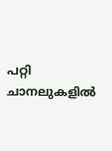പറ്റി ചാനലുകളില്‍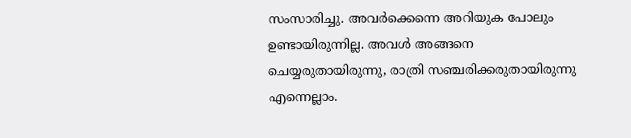സംസാരിച്ചു. അവര്‍ക്കെന്നെ അറിയുക പോലും ഉണ്ടായിരുന്നില്ല. അവള്‍ അങ്ങനെ ചെയ്യരുതായിരുന്നു, രാത്രി സഞ്ചരിക്കരുതായിരുന്നു എന്നെല്ലാം.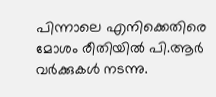പിന്നാലെ എനിക്കെതിരെ മോശം രീതിയില്‍ പി.ആര്‍ വര്‍ക്കുകള്‍ നടന്നു.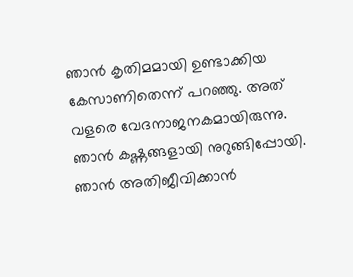ഞാന്‍ കൃതിമമായി ഉണ്ടാക്കിയ കേസാണിതെന്ന് പറഞ്ഞു. അത് വളരെ വേദനാജനകമായിരുന്നു. ഞാന്‍ കഷ്ണങ്ങളായി നുറുങ്ങിപ്പോയി. ഞാന്‍ അതിജീവിക്കാന്‍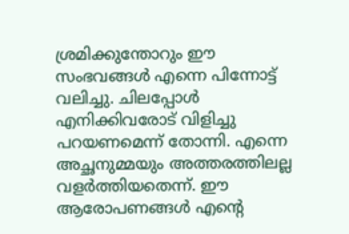ശ്രമിക്കുന്തോറും ഈ സംഭവങ്ങള്‍ എന്നെ പിന്നോട്ട് വലിച്ചു. ചിലപ്പോള്‍ എനിക്കിവരോട് വിളിച്ചു പറയണമെന്ന് തോന്നി. എന്നെ അച്ഛനുമ്മയും അത്തരത്തിലല്ല വളര്‍ത്തിയതെന്ന്. ഈ ആരോപണങ്ങള്‍ എൻ്റെ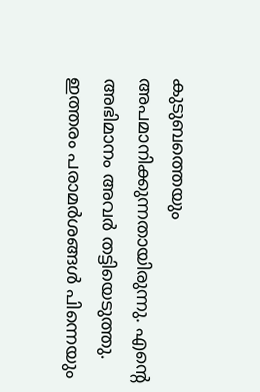കുടുബത്തെയും അപമാനിക്കുന്നതായിരുന്നു. എൻ്റെ അഭിമാനം അവര്‍ തട്ടിയെടുത്തു. ഇത്തരം പരാമര്‍ശങ്ങള്‍ പിന്നെയും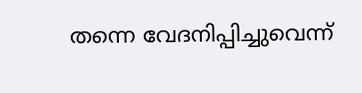തന്നെ വേദനിപ്പിച്ചുവെന്ന്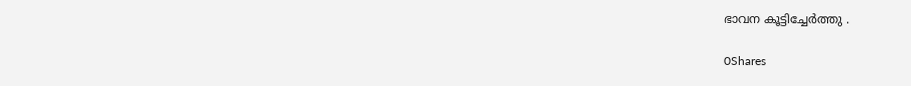ഭാവന കൂട്ടിച്ചേർത്തു .

0Shares